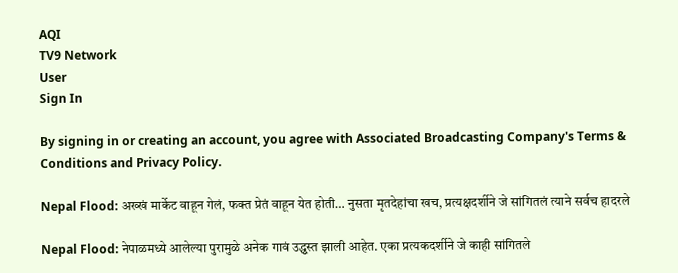AQI
TV9 Network
User
Sign In

By signing in or creating an account, you agree with Associated Broadcasting Company's Terms & Conditions and Privacy Policy.

Nepal Flood: अख्खं मार्केट वाहून गेलं, फक्त प्रेतं वाहून येत होती… नुसता मृतदेहांचा खच, प्रत्यक्षदर्शीने जे सांगितलं त्याने सर्वच हादरले

Nepal Flood: नेपाळमध्ये आलेल्या पुरामुळे अनेक गावं उद्ध्वस्त झाली आहेत. एका प्रत्यकदर्शीने जे काही सांगितले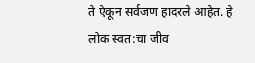ते ऐकून सर्वजण हादरले आहेत. हे लोक स्वत:चा जीव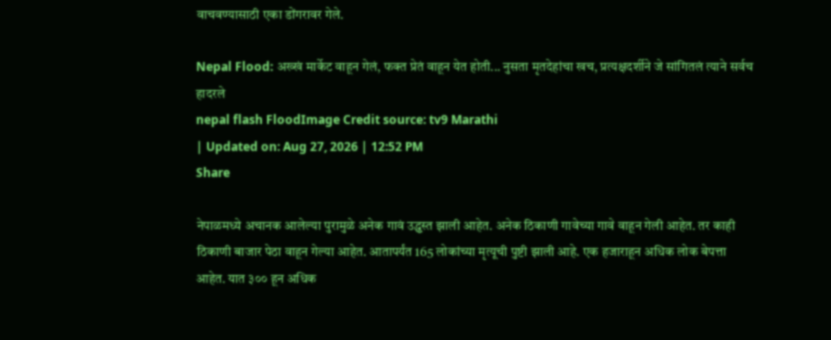वाचवण्यासाठी एका डोंगरावर गेले.

Nepal Flood: अख्खं मार्केट वाहून गेलं, फक्त प्रेतं वाहून येत होती... नुसता मृतदेहांचा खच, प्रत्यक्षदर्शीने जे सांगितलं त्याने सर्वच हादरले
nepal flash FloodImage Credit source: tv9 Marathi
| Updated on: Aug 27, 2026 | 12:52 PM
Share

नेपाळमध्ये अचानक आलेल्या पुरामुळे अनेक गावं उद्ध्वस्त झाली आहेत. अनेक ठिकाणी गावेच्या गावे वाहून गेली आहेत. तर काही ठिकाणी बाजार पेठा वाहून गेल्या आहेत. आतापर्यंत 165 लोकांच्या मृत्यूची पुष्टी झाली आहे. एक हजाराहून अधिक लोक बेपत्ता आहेत. यात ३०० हून अधिक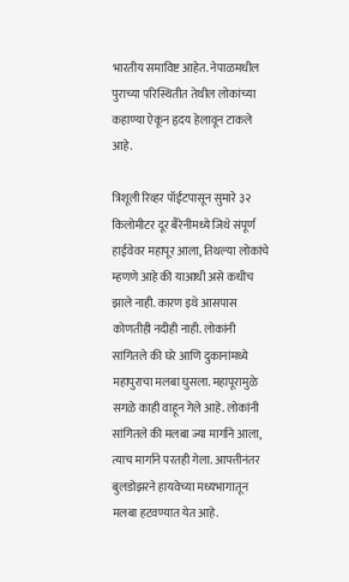भारतीय समाविष्ट आहेत. नेपाळमधील पुराच्या परिस्थितीत तेथील लोकांच्या कहाण्या ऐकून हृदय हेलावून टाकले आहे.

त्रिशूली रिव्हर पॉईंटपासून सुमारे ३२ किलोमीटर दूर बैरेनीमध्ये जिथे संपूर्ण हाईवेवर महापूर आला, तिथल्या लोकांचे म्हणणे आहे की याआधी असे कधीच झाले नाही. कारण इथे आसपास कोणतीही नदीही नाही. लोकांनी सांगितले की घरे आणि दुकानांमध्ये महापुराचा मलबा घुसला. महापूरामुळे सगळे काही वाहून गेले आहे. लोकांनी सांगितले की मलबा ज्या मार्गाने आला, त्याच मार्गाने परतही गेला. आपत्तीनंतर बुलडोझरने हायवेच्या मध्यभागातून मलबा हटवण्यात येत आहे.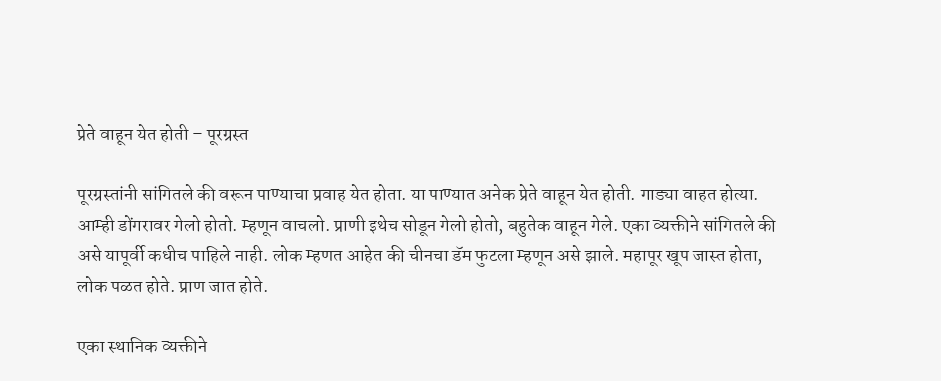प्रेते वाहून येत होती – पूरग्रस्त

पूरग्रस्तांनी सांगितले की वरून पाण्याचा प्रवाह येत होता. या पाण्यात अनेक प्रेते वाहून येत होती. गाड्या वाहत होत्या. आम्ही डोंगरावर गेलो होतो. म्हणून वाचलो. प्राणी इथेच सोडून गेलो होतो, बहुतेक वाहून गेले. एका व्यक्तीने सांगितले की असे यापूर्वी कधीच पाहिले नाही. लोक म्हणत आहेत की चीनचा डॅम फुटला म्हणून असे झाले. महापूर खूप जास्त होता, लोक पळत होते. प्राण जात होते.

एका स्थानिक व्यक्तीने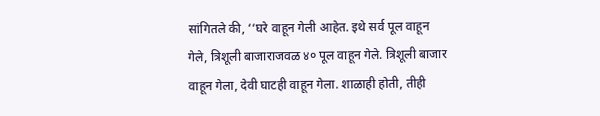सांगितले की, ‘‘घरे वाहून गेली आहेत. इथे सर्व पूल वाहून गेले, त्रिशूली बाजाराजवळ ४० पूल वाहून गेले. त्रिशूली बाजार वाहून गेला, देवी घाटही वाहून गेला. शाळाही होती, तीही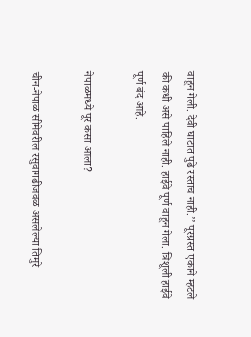वाहून गेली. देवी घाटात पुढे रस्ताच नाही.’’ पूरग्रस्त एकाने म्हटले की कधी असे पाहिले नाही. हाईवे पूर्ण वाहून गेला. त्रिशूली हाईवे पूर्ण बंद आहे.

नेपाळमध्ये पूर कसा आला?

चीन-नेपाळ सीमेवरील रसुवागढीजवळ असलेल्या तिमुरे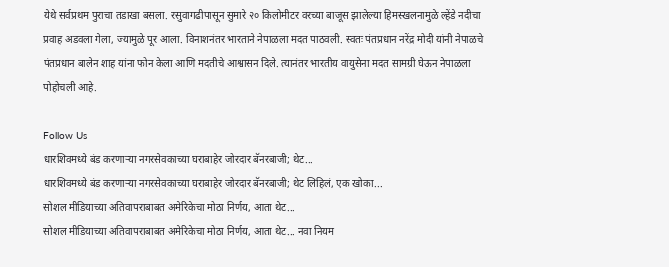येथे सर्वप्रथम पुराचा तडाखा बसला. रसुवागढीपासून सुमारे २० किलोमीटर वरच्या बाजूस झालेल्या हिमस्खलनामुळे ल्हेंडे नदीचा प्रवाह अडवला गेला, ज्यामुळे पूर आला. विनाशनंतर भारताने नेपाळला मदत पाठवली. स्वतः पंतप्रधान नरेंद्र मोदी यांनी नेपाळचे पंतप्रधान बालेन शाह यांना फोन केला आणि मदतीचे आश्वासन दिले. त्यानंतर भारतीय वायुसेना मदत सामग्री घेऊन नेपाळला पोहोचली आहे.

Follow Us
धारशिवमध्ये बंड करणाऱ्या नगरसेवकाच्या घराबाहेर जोरदार बॅनरबाजी; थेट...
धारशिवमध्ये बंड करणाऱ्या नगरसेवकाच्या घराबाहेर जोरदार बॅनरबाजी; थेट लिहिलं, एक खोका...
सोशल मीडियाच्या अतिवापराबाबत अमेरिकेचा मोठा निर्णय, आता थेट...
सोशल मीडियाच्या अतिवापराबाबत अमेरिकेचा मोठा निर्णय, आता थेट... नवा नियम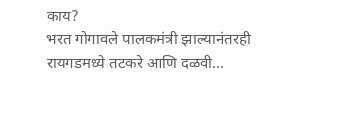काय?
भरत गोगावले पालकमंत्री झाल्यानंतरही रायगडमध्ये तटकरे आणि दळवी...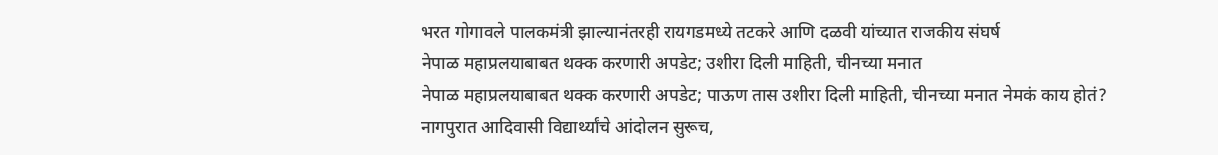भरत गोगावले पालकमंत्री झाल्यानंतरही रायगडमध्ये तटकरे आणि दळवी यांच्यात राजकीय संघर्ष
नेपाळ महाप्रलयाबाबत थक्क करणारी अपडेट; उशीरा दिली माहिती, चीनच्या मनात
नेपाळ महाप्रलयाबाबत थक्क करणारी अपडेट; पाऊण तास उशीरा दिली माहिती, चीनच्या मनात नेमकं काय होतं?
नागपुरात आदिवासी विद्यार्थ्यांचे आंदोलन सुरूच,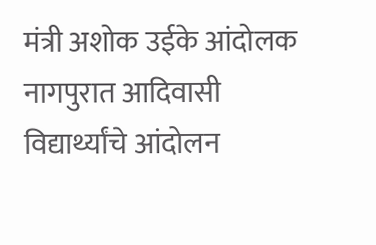मंत्री अशोक उईके आंदोलक
नागपुरात आदिवासी विद्यार्थ्यांचे आंदोलन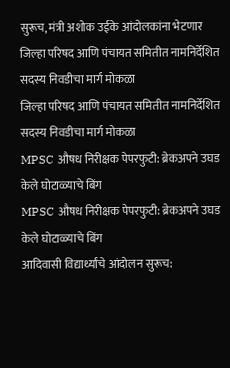सुरूच, मंत्री अशोक उईके आंदोलकांना भेटणार
जिल्हा परिषद आणि पंचायत समितीत नामनिर्देशित सदस्य निवडीचा मार्ग मोकळा
जिल्हा परिषद आणि पंचायत समितीत नामनिर्देशित सदस्य निवडीचा मार्ग मोकळा
MPSC औषध निरीक्षक पेपरफुटी: ब्रेकअपने उघड केले घोटाळ्याचे बिंग
MPSC औषध निरीक्षक पेपरफुटी: ब्रेकअपने उघड केले घोटाळ्याचे बिंग
आदिवासी विद्यार्थ्यांचे आंदोलन सुरूच: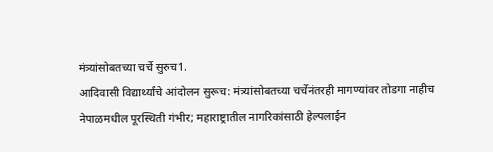मंत्र्यांसोबतच्या चर्चे सुरुच1.
आदिवासी विद्यार्थ्यांचे आंदोलन सुरूच: मंत्र्यांसोबतच्या चर्चेनंतरही मागण्यांवर तोडगा नाहीच
नेपाळमधील पूरस्थिती गंभीर; महाराष्ट्रातील नागरिकांसाठी हेल्पलाईन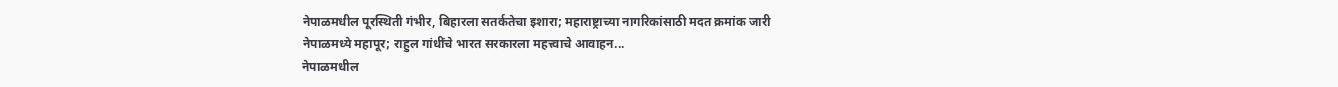नेपाळमधील पूरस्थिती गंभीर, बिहारला सतर्कतेचा इशारा; महाराष्ट्राच्या नागरिकांसाठी मदत क्रमांक जारी
नेपाळमध्ये महापूर; राहुल गांधींचे भारत सरकारला महत्त्वाचे आवाहन...
नेपाळमधील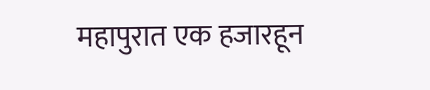महापुरात एक हजारहून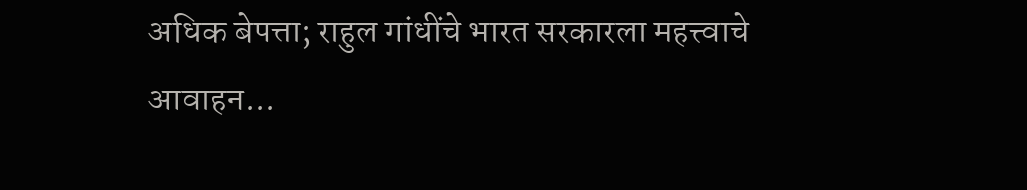अधिक बेपत्ता; राहुल गांधींचे भारत सरकारला महत्त्वाचे आवाहन...